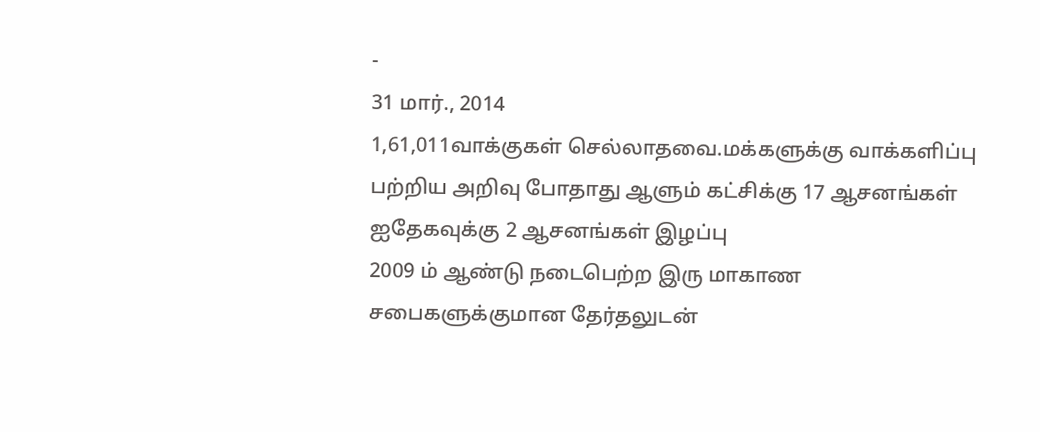-
31 மார்., 2014
1,61,011வாக்குகள் செல்லாதவை.மக்களுக்கு வாக்களிப்பு பற்றிய அறிவு போதாது ஆளும் கட்சிக்கு 17 ஆசனங்கள் ஐதேகவுக்கு 2 ஆசனங்கள் இழப்பு
2009 ம் ஆண்டு நடைபெற்ற இரு மாகாண சபைகளுக்குமான தேர்தலுடன்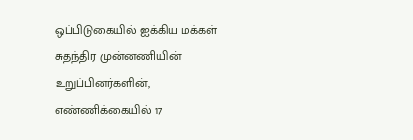ஒப்பிடுகையில் ஐக்கிய மக்கள் சுதந்திர முன்னணியின் உறுப்பினர்களின், எண்ணிக்கையில் 17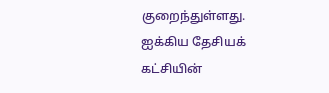குறைந்துள்ளது. ஐக்கிய தேசியக் கட்சியின்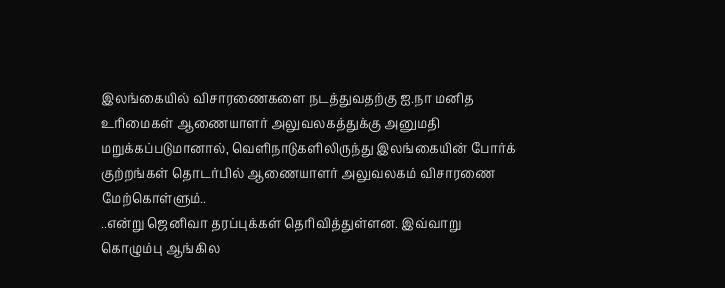இலங்கையில் விசாரணைகளை நடத்துவதற்கு ஐ.நா மனித உரிமைகள் ஆணையாளர் அலுவலகத்துக்கு அனுமதி மறுக்கப்படுமானால், வெளிநாடுகளிலிருந்து இலங்கையின் போர்க் குற்றங்கள் தொடர்பில் ஆணையாளர் அலுவலகம் விசாரணை மேற்கொள்ளும்..
..என்று ஜெனிவா தரப்புக்கள் தெரிவித்துள்ளன. இவ்வாறு கொழும்பு ஆங்கில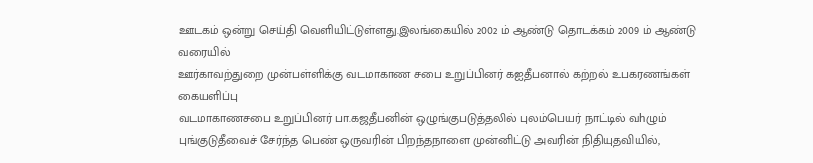ஊடகம் ஒன்று செய்தி வெளியிட்டுள்ளது.இலங்கையில் 2002 ம் ஆண்டு தொடக்கம் 2009 ம் ஆண்டு வரையில்
ஊர்காவற்துறை முன்பள்ளிக்கு வடமாகாண சபை உறுப்பினர் கஐதீபனால் கற்றல் உபகரணங்கள் கையளிப்பு
வடமாகாணசபை உறுப்பினர் பா.கஜதீபனின் ஒழுங்குபடுத்தலில் புலம்பெயர் நாட்டில் வhழும் புங்குடுதீவைச் சேர்ந்த பெண் ஒருவரின் பிறந்தநாளை முன்னிட்டு அவரின் நிதியுதவியில்,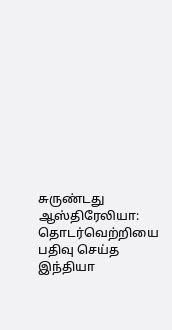சுருண்டது ஆஸ்திரேலியா: தொடர்வெற்றியை பதிவு செய்த இந்தியா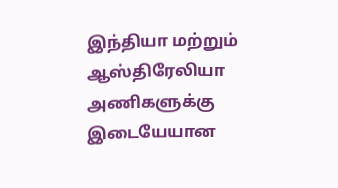இந்தியா மற்றும் ஆஸ்திரேலியா அணிகளுக்கு இடையேயான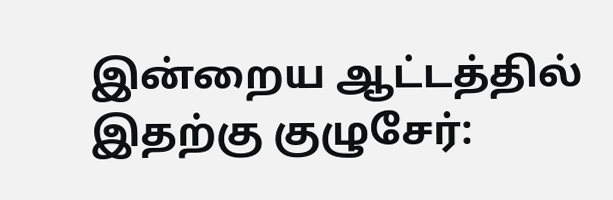இன்றைய ஆட்டத்தில்
இதற்கு குழுசேர்: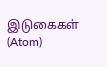இடுகைகள் (Atom)